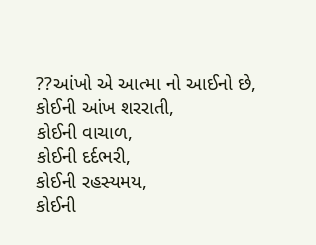??આંખો એ આત્મા નો આઈનો છે,
કોઈની આંખ શરરાતી,
કોઈની વાચાળ,
કોઈની દર્દભરી,
કોઈની રહસ્યમય,
કોઈની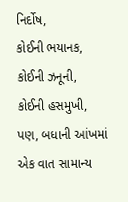નિર્દોષ,
કોઈની ભયાનક,
કોઈની ઝનૂની,
કોઈની હસમુખી,
પણ, બધાની આંખમાં એક વાત સામાન્ય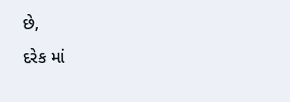છે,
દરેક માં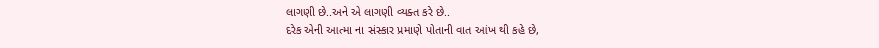લાગણી છે..અને એ લાગણી વ્યક્ત કરે છે..
દરેક એની આત્મા ના સંસ્કાર પ્રમાણે પોતાની વાત આંખ થી કહે છે,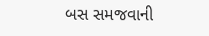બસ સમજવાની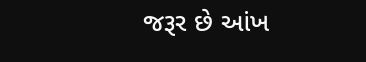જરૂર છે આંખ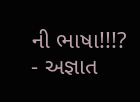ની ભાષા!!!?
- અજ્ઞાત